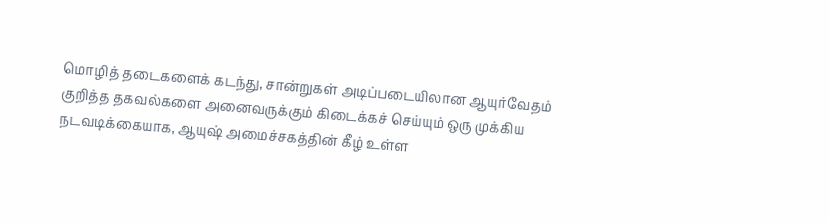மொழித் தடைகளைக் கடந்து, சான்றுகள் அடிப்படையிலான ஆயுர்வேதம் குறித்த தகவல்களை அனைவருக்கும் கிடைக்கச் செய்யும் ஒரு முக்கிய நடவடிக்கையாக, ஆயுஷ் அமைச்சகத்தின் கீழ் உள்ள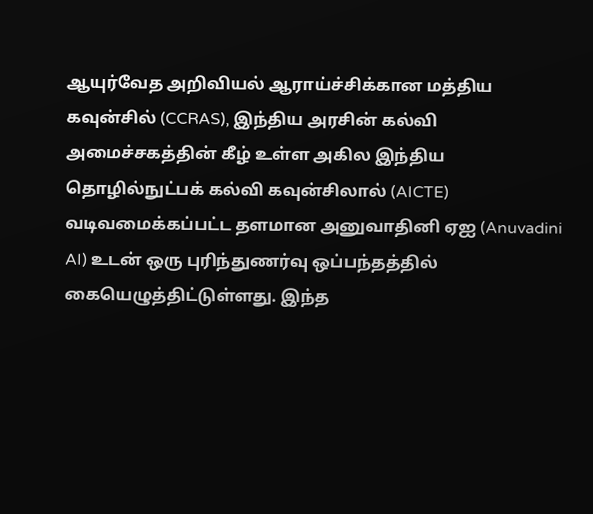ஆயுர்வேத அறிவியல் ஆராய்ச்சிக்கான மத்திய கவுன்சில் (CCRAS), இந்திய அரசின் கல்வி அமைச்சகத்தின் கீழ் உள்ள அகில இந்திய தொழில்நுட்பக் கல்வி கவுன்சிலால் (AICTE) வடிவமைக்கப்பட்ட தளமான அனுவாதினி ஏஐ (Anuvadini AI) உடன் ஒரு புரிந்துணர்வு ஒப்பந்தத்தில் கையெழுத்திட்டுள்ளது. இந்த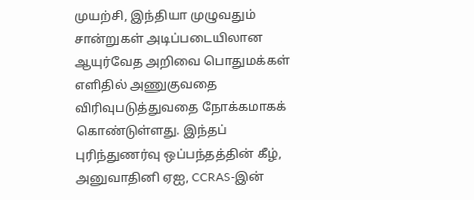முயற்சி, இந்தியா முழுவதும் சான்றுகள் அடிப்படையிலான ஆயுர்வேத அறிவை பொதுமக்கள் எளிதில் அணுகுவதை விரிவுபடுத்துவதை நோக்கமாகக் கொண்டுள்ளது. இந்தப் புரிந்துணர்வு ஒப்பந்தத்தின் கீழ், அனுவாதினி ஏஐ, CCRAS-இன்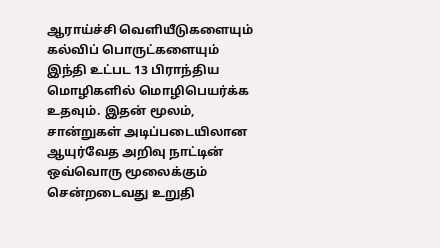ஆராய்ச்சி வெளியீடுகளையும் கல்விப் பொருட்களையும் இந்தி உட்பட 13 பிராந்திய மொழிகளில் மொழிபெயர்க்க உதவும். இதன் மூலம், சான்றுகள் அடிப்படையிலான ஆயுர்வேத அறிவு நாட்டின் ஒவ்வொரு மூலைக்கும் சென்றடைவது உறுதி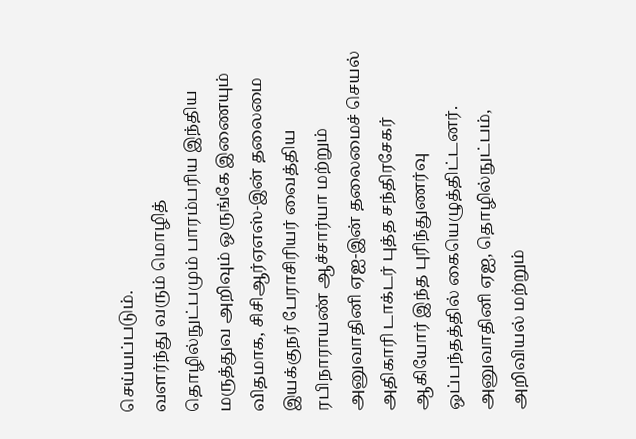செய்யப்படும்.
வளர்ந்து வரும் மொழித் தொழில்நுட்பமும் பாரம்பரிய இந்திய மருத்துவ அறிவும் ஒருங்கே இணையும் விதமாக, சிசிஆர்ஏஎஸ்-இன் தலைமை இயக்குநர் பேராசிரியர் வைத்திய ரபிநாராயண் ஆச்சார்யா மற்றும் அனுவாதினி ஏஐ-இன் தலைமைச் செயல் அதிகாரி டாக்டர் புத்த சந்திரசேகர் ஆகியோர் இந்த புரிந்துணர்வு ஒப்பந்தத்தில் கையெழுத்திட்டனர்.
அனுவாதினி ஏஐ, தொழில்நுட்பம், அறிவியல் மற்றும்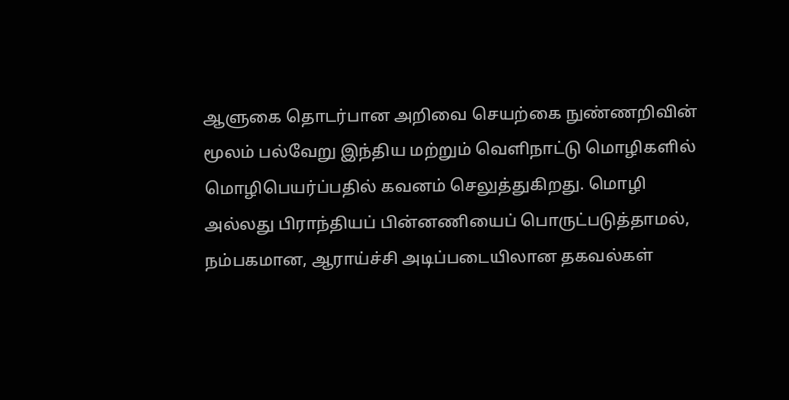ஆளுகை தொடர்பான அறிவை செயற்கை நுண்ணறிவின் மூலம் பல்வேறு இந்திய மற்றும் வெளிநாட்டு மொழிகளில் மொழிபெயர்ப்பதில் கவனம் செலுத்துகிறது. மொழி அல்லது பிராந்தியப் பின்னணியைப் பொருட்படுத்தாமல், நம்பகமான, ஆராய்ச்சி அடிப்படையிலான தகவல்கள்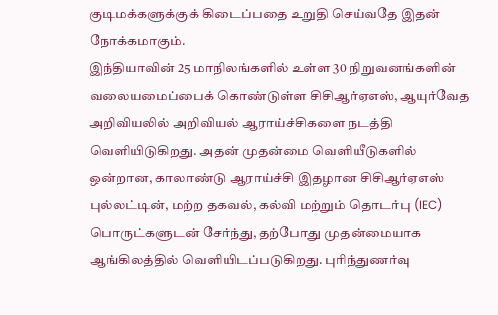குடிமக்களுக்குக் கிடைப்பதை உறுதி செய்வதே இதன் நோக்கமாகும்.
இந்தியாவின் 25 மாநிலங்களில் உள்ள 30 நிறுவனங்களின் வலையமைப்பைக் கொண்டுள்ள சிசிஆர்ஏஎஸ், ஆயுர்வேத அறிவியலில் அறிவியல் ஆராய்ச்சிகளை நடத்தி வெளியிடுகிறது. அதன் முதன்மை வெளியீடுகளில் ஒன்றான, காலாண்டு ஆராய்ச்சி இதழான சிசிஆர்ஏஎஸ் புல்லட்டின், மற்ற தகவல், கல்வி மற்றும் தொடர்பு (IEC) பொருட்களுடன் சேர்ந்து, தற்போது முதன்மையாக ஆங்கிலத்தில் வெளியிடப்படுகிறது. புரிந்துணர்வு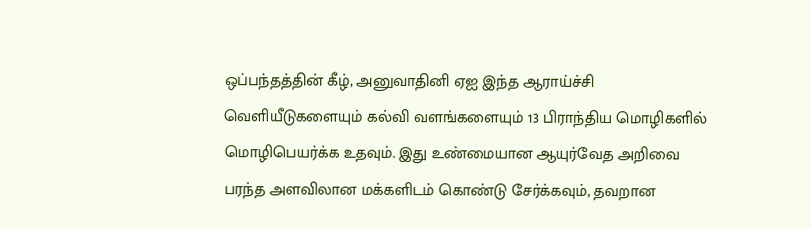ஒப்பந்தத்தின் கீழ், அனுவாதினி ஏஐ இந்த ஆராய்ச்சி வெளியீடுகளையும் கல்வி வளங்களையும் 13 பிராந்திய மொழிகளில் மொழிபெயர்க்க உதவும். இது உண்மையான ஆயுர்வேத அறிவை பரந்த அளவிலான மக்களிடம் கொண்டு சேர்க்கவும், தவறான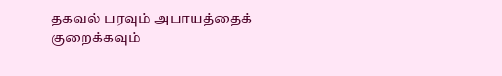தகவல் பரவும் அபாயத்தைக் குறைக்கவும்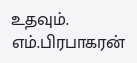உதவும்.
எம்.பிரபாகரன்